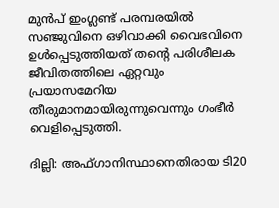മുൻപ് ഇംഗ്ലണ്ട് പരമ്പരയിൽ സഞ്ജുവിനെ ഒഴിവാക്കി വൈഭവിനെ ഉൾപ്പെടുത്തിയത് തന്‍റെ പരിശീലക ജീവിതത്തിലെ ഏറ്റവും പ്രയാസമേറിയ തീരുമാനമായിരുന്നുവെന്നും ഗംഭീർ വെളിപ്പെടുത്തി.

ദില്ലി: അഫ്ഗാനിസ്ഥാനെതിരായ ടി20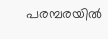പരമ്പരയിൽ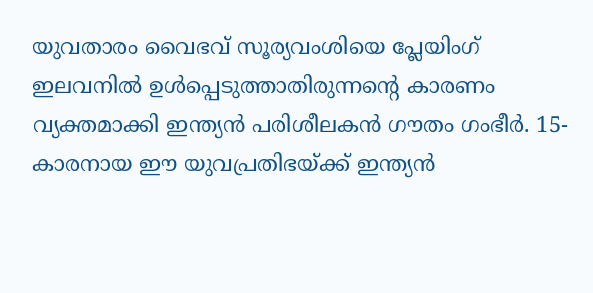യുവതാരം വൈഭവ് സൂര്യവംശിയെ പ്ലേയിംഗ് ഇലവനിൽ ഉൾപ്പെടുത്താതിരുന്നന്‍റെ കാരണം വ്യക്തമാക്കി ഇന്ത്യൻ പരിശീലകൻ ഗൗതം ഗംഭീർ. 15-കാരനായ ഈ യുവപ്രതിഭയ്ക്ക് ഇന്ത്യൻ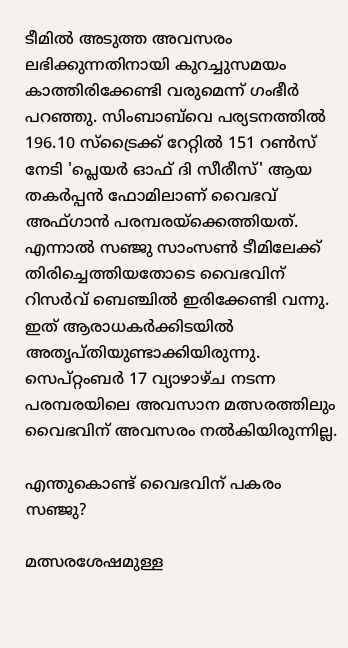ടീമിൽ അടുത്ത അവസരം ലഭിക്കുന്നതിനായി കുറച്ചുസമയം കാത്തിരിക്കേണ്ടി വരുമെന്ന് ഗംഭീർ പറഞ്ഞു. സിംബാബ്‌വെ പര്യടനത്തിൽ 196.10 സ്ട്രൈക്ക് റേറ്റിൽ 151 റൺസ് നേടി 'പ്ലെയർ ഓഫ് ദി സീരീസ്' ആയ തകർപ്പൻ ഫോമിലാണ് വൈഭവ് അഫ്ഗാൻ പരമ്പരയ്ക്കെത്തിയത്. എന്നാൽ സഞ്ജു സാംസൺ ടീമിലേക്ക് തിരിച്ചെത്തിയതോടെ വൈഭവിന് റിസർവ് ബെഞ്ചിൽ ഇരിക്കേണ്ടി വന്നു. ഇത് ആരാധകർക്കിടയിൽ അതൃപ്തിയുണ്ടാക്കിയിരുന്നു. സെപ്റ്റംബർ 17 വ്യാഴാഴ്ച നടന്ന പരമ്പരയിലെ അവസാന മത്സരത്തിലും വൈഭവിന് അവസരം നൽകിയിരുന്നില്ല.

എന്തുകൊണ്ട് വൈഭവിന് പകരം സഞ്ജു?

മത്സരശേഷമുള്ള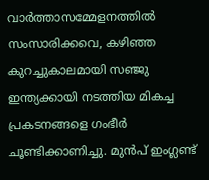വാർത്താസമ്മേളനത്തിൽ സംസാരിക്കവെ, കഴിഞ്ഞ കുറച്ചുകാലമായി സഞ്ജു ഇന്ത്യക്കായി നടത്തിയ മികച്ച പ്രകടനങ്ങളെ ഗംഭീർ ചൂണ്ടിക്കാണിച്ചു. മുൻപ് ഇംഗ്ലണ്ട്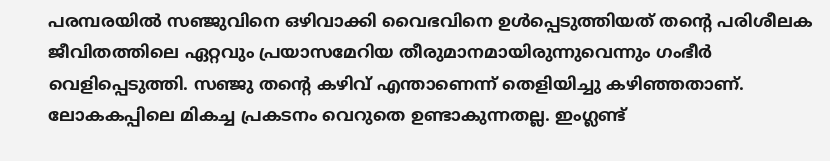പരമ്പരയിൽ സഞ്ജുവിനെ ഒഴിവാക്കി വൈഭവിനെ ഉൾപ്പെടുത്തിയത് തന്‍റെ പരിശീലക ജീവിതത്തിലെ ഏറ്റവും പ്രയാസമേറിയ തീരുമാനമായിരുന്നുവെന്നും ഗംഭീർ വെളിപ്പെടുത്തി. സഞ്ജു തന്‍റെ കഴിവ് എന്താണെന്ന് തെളിയിച്ചു കഴിഞ്ഞതാണ്. ലോകകപ്പിലെ മികച്ച പ്രകടനം വെറുതെ ഉണ്ടാകുന്നതല്ല. ഇംഗ്ലണ്ട്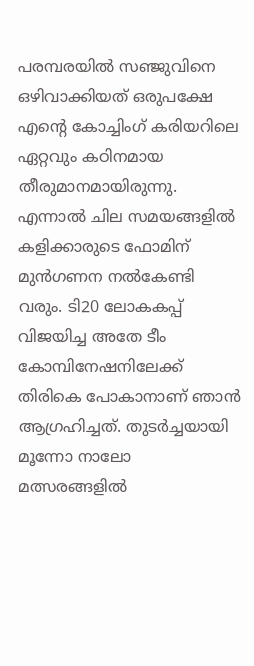പരമ്പരയിൽ സഞ്ജുവിനെ ഒഴിവാക്കിയത് ഒരുപക്ഷേ എന്‍റെ കോച്ചിംഗ് കരിയറിലെ ഏറ്റവും കഠിനമായ തീരുമാനമായിരുന്നു. എന്നാൽ ചില സമയങ്ങളിൽ കളിക്കാരുടെ ഫോമിന് മുൻഗണന നൽകേണ്ടി വരും. ടി20 ലോകകപ്പ് വിജയിച്ച അതേ ടീം കോമ്പിനേഷനിലേക്ക് തിരികെ പോകാനാണ് ഞാൻ ആഗ്രഹിച്ചത്. തുടർച്ചയായി മൂന്നോ നാലോ മത്സരങ്ങളിൽ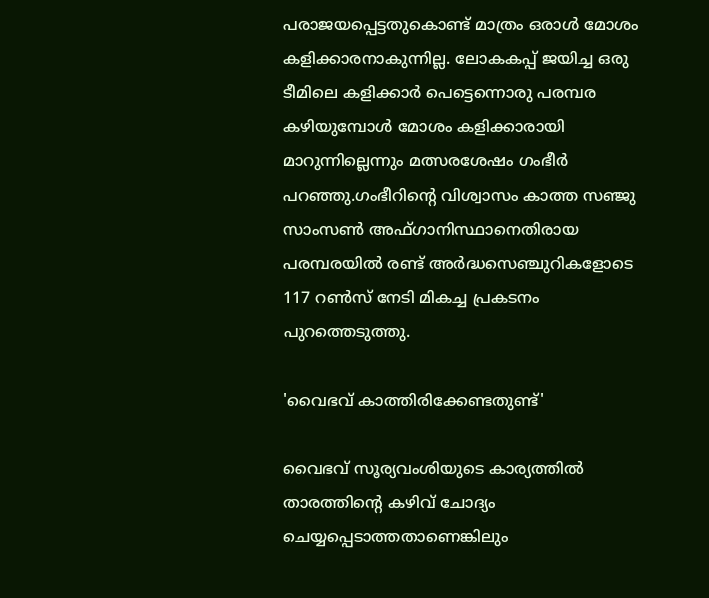പരാജയപ്പെട്ടതുകൊണ്ട് മാത്രം ഒരാൾ മോശം കളിക്കാരനാകുന്നില്ല. ലോകകപ്പ് ജയിച്ച ഒരു ടീമിലെ കളിക്കാർ പെട്ടെന്നൊരു പരമ്പര കഴിയുമ്പോൾ മോശം കളിക്കാരായി മാറുന്നില്ലെന്നും മത്സരശേഷം ഗംഭീർ പറഞ്ഞു.ഗംഭീറിന്റെ വിശ്വാസം കാത്ത സഞ്ജു സാംസൺ അഫ്ഗാനിസ്ഥാനെതിരായ പരമ്പരയിൽ രണ്ട് അർദ്ധസെഞ്ചുറികളോടെ 117 റൺസ് നേടി മികച്ച പ്രകടനം പുറത്തെടുത്തു.

'വൈഭവ് കാത്തിരിക്കേണ്ടതുണ്ട്'

വൈഭവ് സൂര്യവംശിയുടെ കാര്യത്തിൽ താരത്തിന്‍റെ കഴിവ് ചോദ്യം ചെയ്യപ്പെടാത്തതാണെങ്കിലും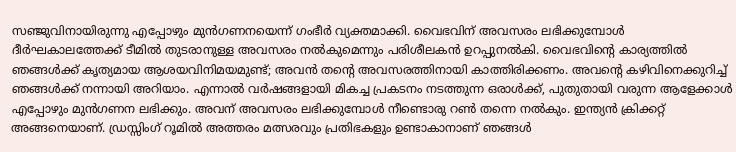സഞ്ജുവിനായിരുന്നു എപ്പോഴും മുൻഗണനയെന്ന് ഗംഭീർ വ്യക്തമാക്കി. വൈഭവിന് അവസരം ലഭിക്കുമ്പോൾ ദീർഘകാലത്തേക്ക് ടീമിൽ തുടരാനുള്ള അവസരം നൽകുമെന്നും പരിശീലകൻ ഉറപ്പുനൽകി. വൈഭവിന്‍റെ കാര്യത്തിൽ ഞങ്ങൾക്ക് കൃത്യമായ ആശയവിനിമയമുണ്ട്; അവൻ തന്‍റെ അവസരത്തിനായി കാത്തിരിക്കണം. അവന്‍റെ കഴിവിനെക്കുറിച്ച് ഞങ്ങൾക്ക് നന്നായി അറിയാം. എന്നാൽ വർഷങ്ങളായി മികച്ച പ്രകടനം നടത്തുന്ന ഒരാൾക്ക്, പുതുതായി വരുന്ന ആളേക്കാൾ എപ്പോഴും മുൻഗണന ലഭിക്കും. അവന് അവസരം ലഭിക്കുമ്പോൾ നീണ്ടൊരു റൺ തന്നെ നൽകും. ഇന്ത്യൻ ക്രിക്കറ്റ് അങ്ങനെയാണ്. ഡ്രസ്സിംഗ് റൂമിൽ അത്തരം മത്സരവും പ്രതിഭകളും ഉണ്ടാകാനാണ് ഞങ്ങൾ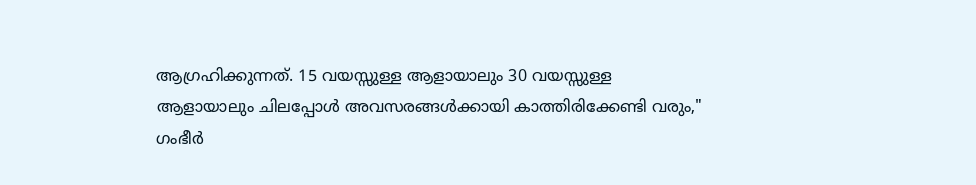ആഗ്രഹിക്കുന്നത്. 15 വയസ്സുള്ള ആളായാലും 30 വയസ്സുള്ള ആളായാലും ചിലപ്പോൾ അവസരങ്ങൾക്കായി കാത്തിരിക്കേണ്ടി വരും," ഗംഭീർ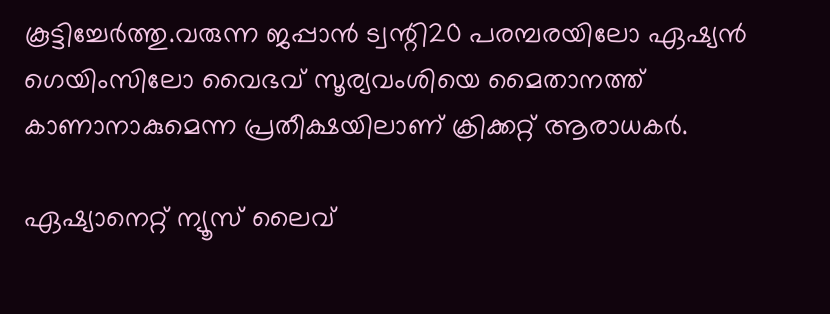കൂട്ടിച്ചേർത്തു.വരുന്ന ജപ്പാൻ ട്വന്റി20 പരമ്പരയിലോ ഏഷ്യൻ ഗെയിംസിലോ വൈഭവ് സൂര്യവംശിയെ മൈതാനത്ത് കാണാനാകുമെന്ന പ്രതീക്ഷയിലാണ് ക്രിക്കറ്റ് ആരാധകർ.

ഏഷ്യാനെറ്റ് ന്യൂസ് ലൈവ്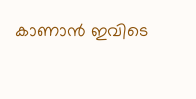കാണാന്‍ ഇവിടെ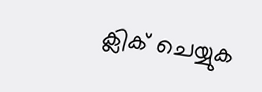ക്ലിക് ചെയ്യുക